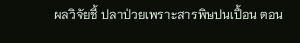ผลวิจัยชี้ ปลาป่วยเพราะสารพิษปนเปื้อน ตอน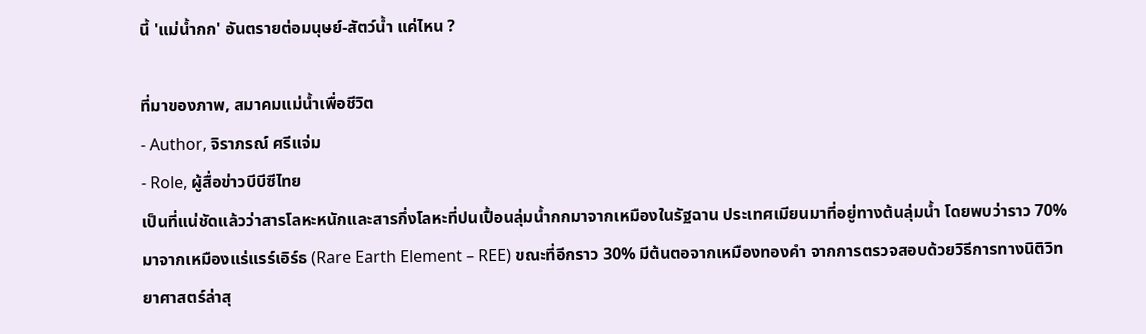นี้ 'แม่น้ำกก' อันตรายต่อมนุษย์-สัตว์น้ำ แค่ไหน ?

ที่มาของภาพ, สมาคมแม่น้ำเพื่อชีวิต
- Author, จิราภรณ์ ศรีแจ่ม
- Role, ผู้สื่อข่าวบีบีซีไทย
เป็นที่แน่ชัดแล้วว่าสารโลหะหนักและสารกึ่งโลหะที่ปนเปื้อนลุ่มน้ำกกมาจากเหมืองในรัฐฉาน ประเทศเมียนมาที่อยู่ทางต้นลุ่มน้ำ โดยพบว่าราว 70% มาจากเหมืองแร่แรร์เอิร์ธ (Rare Earth Element – REE) ขณะที่อีกราว 30% มีต้นตอจากเหมืองทองคำ จากการตรวจสอบด้วยวิธีการทางนิติวิทยาศาสตร์ล่าสุ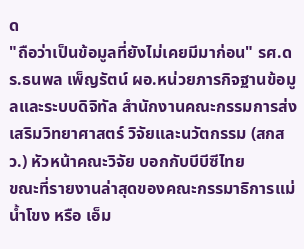ด
"ถือว่าเป็นข้อมูลที่ยังไม่เคยมีมาก่อน" รศ.ดร.ธนพล เพ็ญรัตน์ ผอ.หน่วยภารกิจฐานข้อมูลและระบบดิจิทัล สำนักงานคณะกรรมการส่งเสริมวิทยาศาสตร์ วิจัยและนวัตกรรม (สกสว.) หัวหน้าคณะวิจัย บอกกับบีบีซีไทย
ขณะที่รายงานล่าสุดของคณะกรรมาธิการแม่น้ำโขง หรือ เอ็ม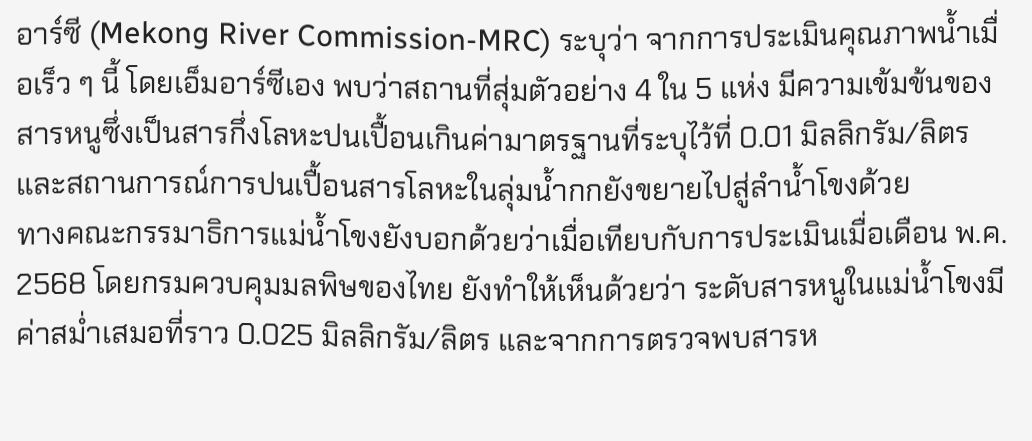อาร์ซี (Mekong River Commission-MRC) ระบุว่า จากการประเมินคุณภาพน้ำเมื่อเร็ว ๆ นี้ โดยเอ็มอาร์ซีเอง พบว่าสถานที่สุ่มตัวอย่าง 4 ใน 5 แห่ง มีความเข้มข้นของสารหนูซึ่งเป็นสารกึ่งโลหะปนเปื้อนเกินค่ามาตรฐานที่ระบุไว้ที่ 0.01 มิลลิกรัม/ลิตร และสถานการณ์การปนเปื้อนสารโลหะในลุ่มน้ำกกยังขยายไปสู่ลำน้ำโขงด้วย
ทางคณะกรรมาธิการแม่น้ำโขงยังบอกด้วยว่าเมื่อเทียบกับการประเมินเมื่อเดือน พ.ค. 2568 โดยกรมควบคุมมลพิษของไทย ยังทำให้เห็นด้วยว่า ระดับสารหนูในแม่น้ำโขงมีค่าสม่ำเสมอที่ราว 0.025 มิลลิกรัม/ลิตร และจากการตรวจพบสารห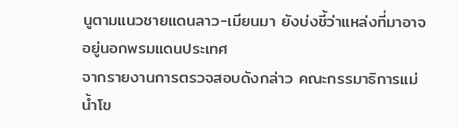นูตามแนวชายแดนลาว-เมียนมา ยังบ่งชี้ว่าแหล่งที่มาอาจอยู่นอกพรมแดนประเทศ
จากรายงานการตรวจสอบดังกล่าว คณะกรรมาธิการแม่น้ำโข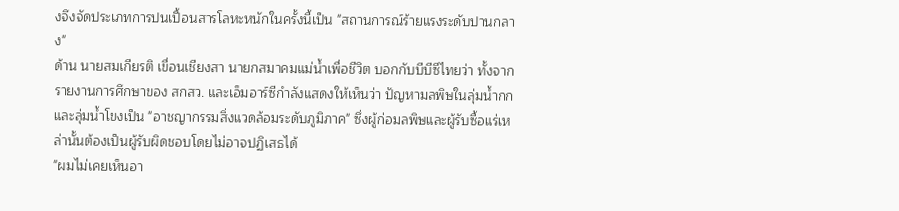งจึงจัดประเภทการปนเปื้อนสารโลหะหนักในครั้งนี้เป็น "สถานการณ์ร้ายแรงระดับปานกลาง"
ด้าน นายสมเกียรติ เขื่อนเชียงสา นายกสมาคมแม่น้ำเพื่อชีวิต บอกกับบีบีซีไทยว่า ทั้งจากรายงานการศึกษาของ สกสว. และเอ็มอาร์ซีกำลังแสดงให้เห็นว่า ปัญหามลพิษในลุ่มน้ำกกและลุ่มน้ำโขงเป็น "อาชญากรรมสิ่งแวดล้อมระดับภูมิภาค" ซึ่งผู้ก่อมลพิษและผู้รับซื้อแร่เหล่านั้นต้องเป็นผู้รับผิดชอบโดยไม่อาจปฏิเสธได้
"ผมไม่เคยเห็นอา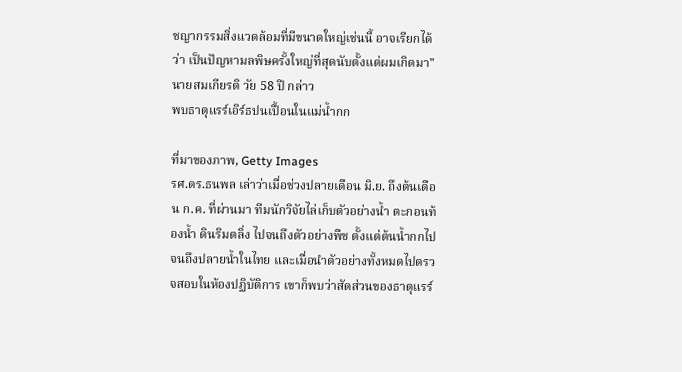ชญากรรมสิ่งแวดล้อมที่มีขนาดใหญ่เช่นนี้ อาจเรียกได้ว่า เป็นปัญหามลพิษครั้งใหญ่ที่สุดนับตั้งแต่ผมเกิดมา" นายสมเกียรติ วัย 58 ปี กล่าว
พบธาตุแรร์เอิร์ธปนเปื้อนในแม่น้ำกก

ที่มาของภาพ, Getty Images
รศ.ดร.ธนพล เล่าว่าเมื่อช่วงปลายเดือน มิ.ย. ถึงต้นเดือน ก.ค. ที่ผ่านมา ทีมนักวิจัยไล่เก็บตัวอย่างน้ำ ตะกอนท้องน้ำ ดินริมตลิ่ง ไปจนถึงตัวอย่างพืช ตั้งแต่ต้นน้ำกกไปจนถึงปลายน้ำในไทย และเมื่อนำตัวอย่างทั้งหมดไปตรวจสอบในห้องปฏิบัติการ เขาก็พบว่าสัดส่วนของธาตุแรร์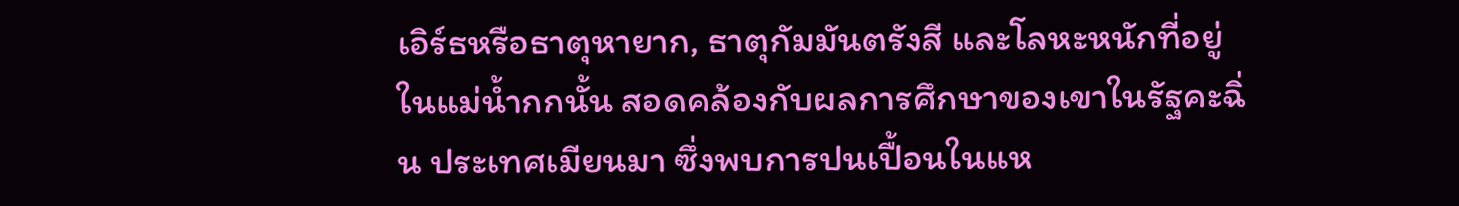เอิร์ธหรือธาตุหายาก, ธาตุกัมมันตรังสี และโลหะหนักที่อยู่ในแม่น้ำกกนั้น สอดคล้องกับผลการศึกษาของเขาในรัฐคะฉิ่น ประเทศเมียนมา ซึ่งพบการปนเปื้อนในแห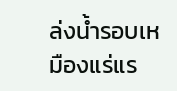ล่งน้ำรอบเหมืองแร่แร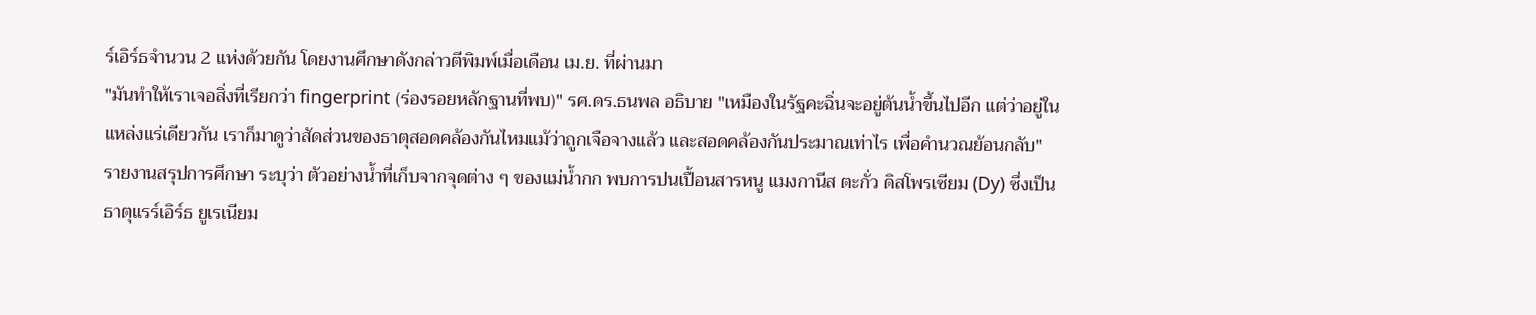ร์เอิร์ธจำนวน 2 แห่งด้วยกัน โดยงานศึกษาดังกล่าวตีพิมพ์เมื่อเดือน เม.ย. ที่ผ่านมา
"มันทำให้เราเจอสิ่งที่เรียกว่า fingerprint (ร่องรอยหลักฐานที่พบ)" รศ.ดร.ธนพล อธิบาย "เหมืองในรัฐคะฉิ่นจะอยู่ต้นน้ำขึ้นไปอีก แต่ว่าอยู่ในแหล่งแร่เดียวกัน เราก็มาดูว่าสัดส่วนของธาตุสอดคล้องกันไหมแม้ว่าถูกเจือจางแล้ว และสอดคล้องกันประมาณเท่าไร เพื่อคำนวณย้อนกลับ"
รายงานสรุปการศึกษา ระบุว่า ตัวอย่างน้ำที่เก็บจากจุดต่าง ๆ ของแม่น้ำกก พบการปนเปื้อนสารหนู แมงกานีส ตะกั่ว ดิสโพรเซียม (Dy) ซึ่งเป็นธาตุแรร์เอิร์ธ ยูเรเนียม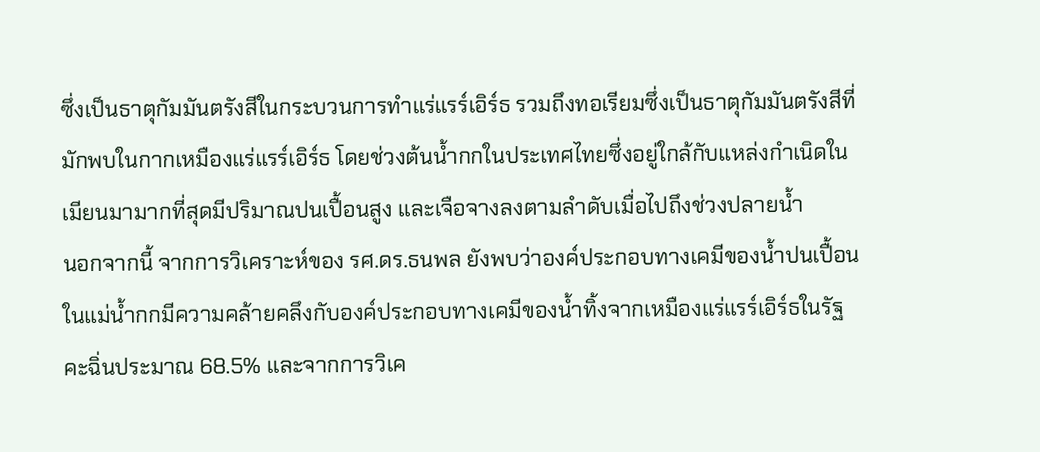ซึ่งเป็นธาตุกัมมันตรังสีในกระบวนการทำแร่แรร์เอิร์ธ รวมถึงทอเรียมซึ่งเป็นธาตุกัมมันตรังสีที่มักพบในกากเหมืองแร่แรร์เอิร์ธ โดยช่วงต้นน้ำกกในประเทศไทยซึ่งอยู่ใกล้กับแหล่งกำเนิดในเมียนมามากที่สุดมีปริมาณปนเปื้อนสูง และเจือจางลงตามลำดับเมื่อไปถึงช่วงปลายน้ำ
นอกจากนี้ จากการวิเคราะห์ของ รศ.ดร.ธนพล ยังพบว่าองค์ประกอบทางเคมีของน้ำปนเปื้อนในแม่น้ำกกมีความคล้ายคลึงกับองค์ประกอบทางเคมีของน้ำทิ้งจากเหมืองแร่แรร์เอิร์ธในรัฐคะฉิ่นประมาณ 68.5% และจากการวิเค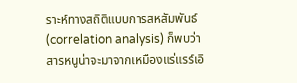ราะห์ทางสถิติแบบการสหสัมพันธ์ (correlation analysis) ก็พบว่าสารหนูน่าจะมาจากเหมืองแร่แรร์เอิ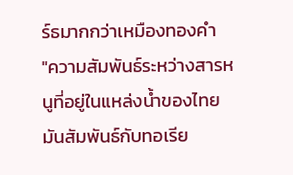ร์ธมากกว่าเหมืองทองคำ
"ความสัมพันธ์ระหว่างสารหนูที่อยู่ในแหล่งน้ำของไทย มันสัมพันธ์กับทอเรีย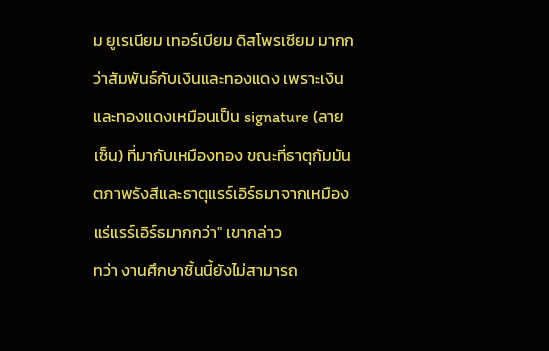ม ยูเรเนียม เทอร์เบียม ดิสโพรเซียม มากกว่าสัมพันธ์กับเงินและทองแดง เพราะเงินและทองแดงเหมือนเป็น signature (ลายเซ็น) ที่มากับเหมืองทอง ขณะที่ธาตุกัมมันตภาพรังสีและธาตุแรร์เอิร์ธมาจากเหมืองแร่แรร์เอิร์ธมากกว่า" เขากล่าว
ทว่า งานศึกษาชิ้นนี้ยังไม่สามารถ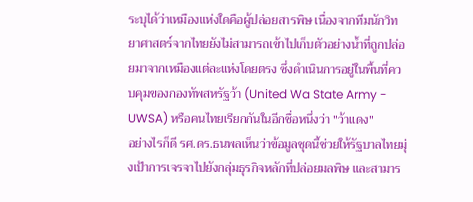ระบุได้ว่าเหมืองแห่งใดคือผู้ปล่อยสารพิษ เนื่องจากทีมนักวิทยาศาสตร์จากไทยยังไม่สามารถเข้าไปเก็บตัวอย่างน้ำที่ถูกปล่อยมาจากเหมืองแต่ละแห่งโดยตรง ซึ่งดำเนินการอยู่ในพื้นที่ควบคุมของกองทัพสหรัฐว้า (United Wa State Army - UWSA) หรือคนไทยเรียกกันในอีกชื่อหนึ่งว่า "ว้าแดง"
อย่างไรก็ดี รศ.ดร.ธนพลเห็นว่าข้อมูลชุดนี้ช่วยให้รัฐบาลไทยมุ่งเป้าการเจรจาไปยังกลุ่มธุรกิจหลักที่ปล่อยมลพิษ และสามาร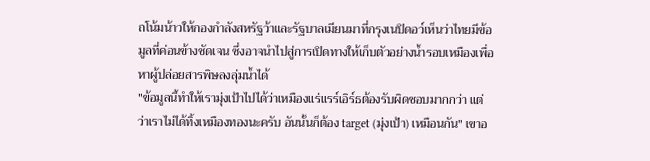ถโน้มน้าวให้กองกำลังสหรัฐว้าและรัฐบาลเมียนมาที่กรุงเนปิดอว์เห็นว่าไทยมีข้อมูลที่ค่อนข้างชัดเจน ซึ่งอาจนำไปสู่การเปิดทางให้เก็บตัวอย่างน้ำรอบเหมืองเพื่อหาผู้ปล่อยสารพิษลงลุ่มน้ำได้
"ข้อมูลนี้ทำให้เรามุ่งเป้าไปได้ว่าเหมืองแร่แรร์เอิร์ธต้องรับผิดชอบมากกว่า แต่ว่าเราไม่ได้ทิ้งเหมืองทองนะครับ อันนั้นก็ต้อง target (มุ่งเป้า) เหมือนกัน" เขาอ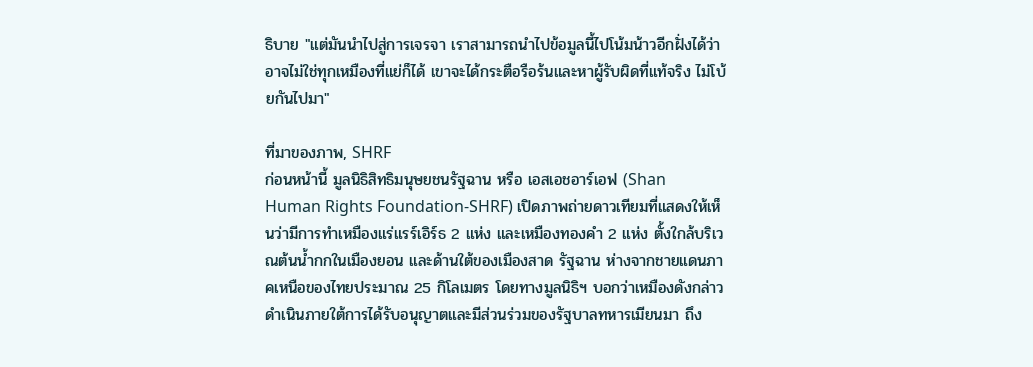ธิบาย "แต่มันนำไปสู่การเจรจา เราสามารถนำไปข้อมูลนี้ไปโน้มน้าวอีกฝั่งได้ว่าอาจไม่ใช่ทุกเหมืองที่แย่ก็ได้ เขาจะได้กระตือรือร้นและหาผู้รับผิดที่แท้จริง ไม่โบ้ยกันไปมา"

ที่มาของภาพ, SHRF
ก่อนหน้านี้ มูลนิธิสิทธิมนุษยชนรัฐฉาน หรือ เอสเอชอาร์เอฟ (Shan Human Rights Foundation-SHRF) เปิดภาพถ่ายดาวเทียมที่แสดงให้เห็นว่ามีการทำเหมืองแร่แรร์เอิร์ธ 2 แห่ง และเหมืองทองคำ 2 แห่ง ตั้งใกล้บริเวณต้นน้ำกกในเมืองยอน และด้านใต้ของเมืองสาด รัฐฉาน ห่างจากชายแดนภาคเหนือของไทยประมาณ 25 กิโลเมตร โดยทางมูลนิธิฯ บอกว่าเหมืองดังกล่าวดำเนินภายใต้การได้รับอนุญาตและมีส่วนร่วมของรัฐบาลทหารเมียนมา ถึง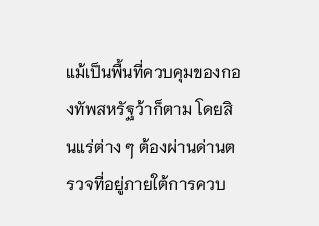แม้เป็นพื้นที่ควบคุมของกองทัพสหรัฐว้าก็ตาม โดยสินแร่ต่าง ๆ ต้องผ่านด่านตรวจที่อยู่ภายใต้การควบ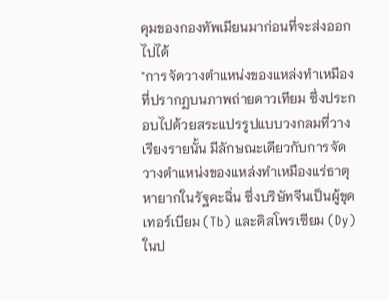คุมของกองทัพเมียนมาก่อนที่จะส่งออกไปได้
"การจัดวางตำแหน่งของแหล่งทำเหมืองที่ปรากฏบนภาพถ่ายดาวเทียม ซึ่งประกอบไปด้วยสระแปรรูปแบบวงกลมที่วางเรียงรายนั้น มีลักษณะเดียวกับการจัดวางตำแหน่งของแหล่งทำเหมืองแร่ธาตุหายากในรัฐคะฉิ่น ซึ่งบริษัทจีนเป็นผู้ขุดเทอร์เบียม (Tb) และดิสโพรเซียม (Dy) ในป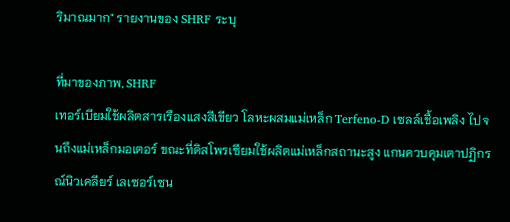ริมาณมาก" รายงานของ SHRF ระบุ

ที่มาของภาพ, SHRF
เทอร์เบียมใช้ผลิตสารเรืองแสงสีเขียว โลหะผสมแม่เหล็ก Terfeno-D เซลล์เชื้อเพลิง ไปจนถึงแม่เหล็กมอเตอร์ ขณะที่ดิสโพรเซียมใช้ผลิตแม่เหล็กสถานะสูง แกนควบคุมเตาปฏิกรณ์นิวเคลียร์ เลเซอร์เซน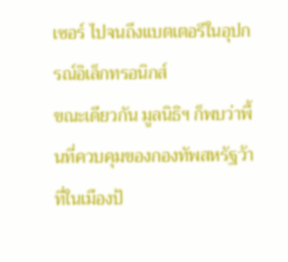เซอร์ ไปจนถึงแบตเตอรีในอุปกรณ์อิเล็กทรอนิกส์
ขณะเดียวกัน มูลนิธิฯ ก็พบว่าพื้นที่ควบคุมของกองทัพสหรัฐว้าที่ในเมืองป้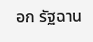อก รัฐฉาน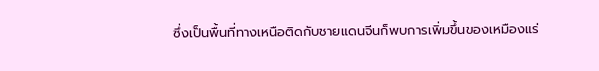ซึ่งเป็นพื้นที่ทางเหนือติดกับชายแดนจีนก็พบการเพิ่มขึ้นของเหมืองแร่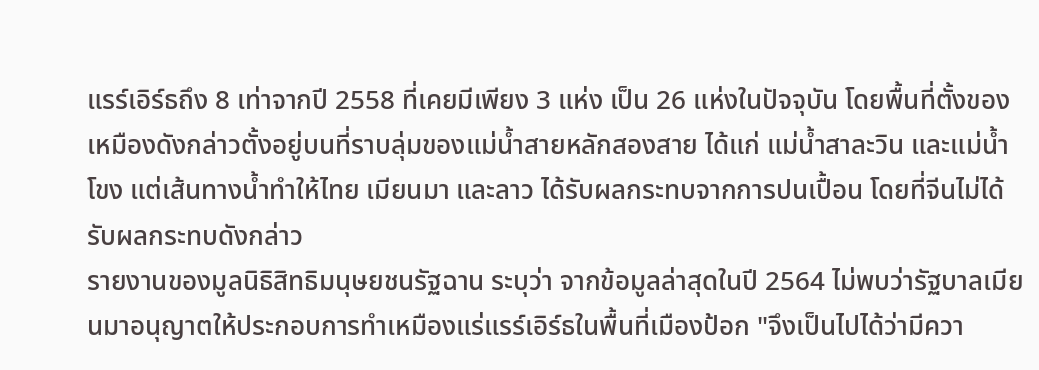แรร์เอิร์ธถึง 8 เท่าจากปี 2558 ที่เคยมีเพียง 3 แห่ง เป็น 26 แห่งในปัจจุบัน โดยพื้นที่ตั้งของเหมืองดังกล่าวตั้งอยู่บนที่ราบลุ่มของแม่น้ำสายหลักสองสาย ได้แก่ แม่น้ำสาละวิน และแม่น้ำโขง แต่เส้นทางน้ำทำให้ไทย เมียนมา และลาว ได้รับผลกระทบจากการปนเปื้อน โดยที่จีนไม่ได้รับผลกระทบดังกล่าว
รายงานของมูลนิธิสิทธิมนุษยชนรัฐฉาน ระบุว่า จากข้อมูลล่าสุดในปี 2564 ไม่พบว่ารัฐบาลเมียนมาอนุญาตให้ประกอบการทำเหมืองแร่แรร์เอิร์ธในพื้นที่เมืองป้อก "จึงเป็นไปได้ว่ามีควา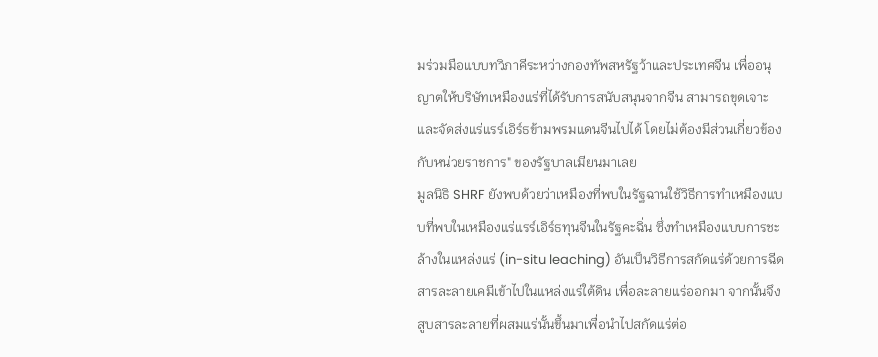มร่วมมือแบบทวิภาคีระหว่างกองทัพสหรัฐว้าและประเทศจีน เพื่ออนุญาตให้บริษัทเหมืองแร่ที่ได้รับการสนับสนุนจากจีน สามารถขุดเจาะและจัดส่งแร่แรร์เอิร์ธข้ามพรมแดนจีนไปได้ โดยไม่ต้องมีส่วนเกี่ยวข้องกับหน่วยราชการ" ของรัฐบาลเมียนมาเลย
มูลนิธิ SHRF ยังพบด้วยว่าเหมืองที่พบในรัฐฉานใช้วิธีการทำเหมืองแบบที่พบในเหมืองแร่แรร์เอิร์ธทุนจีนในรัฐคะฉิ่น ซึ่งทำเหมืองแบบการชะล้างในแหล่งแร่ (in-situ leaching) อันเป็นวิธีการสกัดแร่ด้วยการฉีดสารละลายเคมีเข้าไปในแหล่งแร่ใต้ดิน เพื่อละลายแร่ออกมา จากนั้นจึงสูบสารละลายที่ผสมแร่นั้นขึ้นมาเพื่อนำไปสกัดแร่ต่อ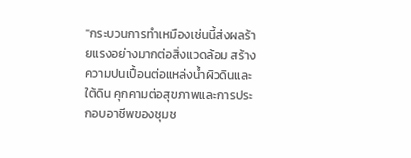"กระบวนการทำเหมืองเช่นนี้ส่งผลร้ายแรงอย่างมากต่อสิ่งแวดล้อม สร้างความปนเปื้อนต่อแหล่งน้ำผิวดินและใต้ดิน คุกคามต่อสุขภาพและการประกอบอาชีพของชุมช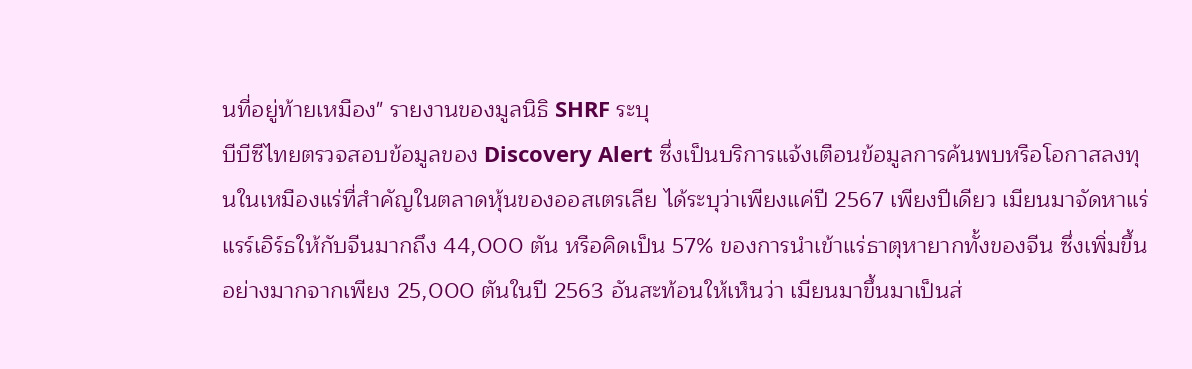นที่อยู่ท้ายเหมือง" รายงานของมูลนิธิ SHRF ระบุ
บีบีซีไทยตรวจสอบข้อมูลของ Discovery Alert ซึ่งเป็นบริการแจ้งเตือนข้อมูลการค้นพบหรือโอกาสลงทุนในเหมืองแร่ที่สำคัญในตลาดหุ้นของออสเตรเลีย ได้ระบุว่าเพียงแค่ปี 2567 เพียงปีเดียว เมียนมาจัดหาแร่แรร์เอิร์ธให้กับจีนมากถึง 44,000 ตัน หรือคิดเป็น 57% ของการนำเข้าแร่ธาตุหายากทั้งของจีน ซึ่งเพิ่มขึ้นอย่างมากจากเพียง 25,000 ตันในปี 2563 อันสะท้อนให้เห็นว่า เมียนมาขึ้นมาเป็นส่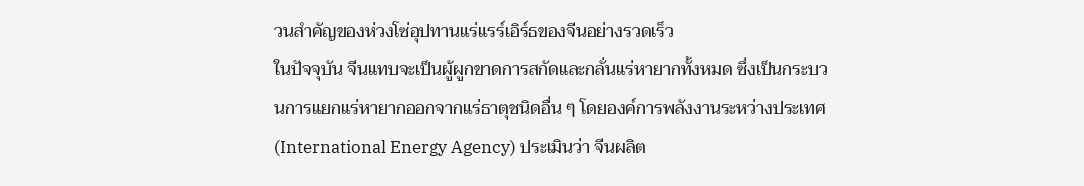วนสำคัญของห่วงโซ่อุปทานแร่แรร์เอิร์ธของจีนอย่างรวดเร็ว
ในปัจจุบัน จีนแทบจะเป็นผู้ผูกขาดการสกัดและกลั่นแร่หายากทั้งหมด ซึ่งเป็นกระบวนการแยกแร่หายากออกจากแร่ธาตุชนิดอื่น ๆ โดยองค์การพลังงานระหว่างประเทศ (International Energy Agency) ประเมินว่า จีนผลิต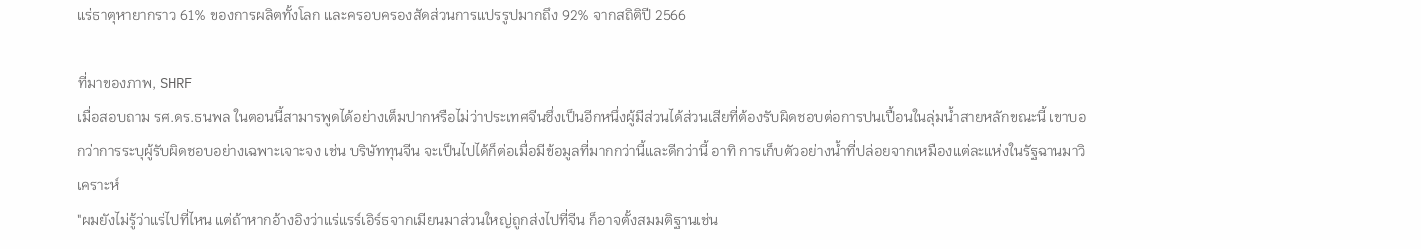แร่ธาตุหายากราว 61% ของการผลิตทั้งโลก และครอบครองสัดส่วนการแปรรูปมากถึง 92% จากสถิติปี 2566

ที่มาของภาพ, SHRF
เมื่อสอบถาม รศ.ดร.ธนพล ในตอนนี้สามารพูดได้อย่างเต็มปากหรือไม่ว่าประเทศจีนซึ่งเป็นอีกหนึ่งผู้มีส่วนได้ส่วนเสียที่ต้องรับผิดชอบต่อการปนเปื้อนในลุ่มน้ำสายหลักขณะนี้ เขาบอกว่าการระบุผู้รับผิดชอบอย่างเฉพาะเจาะจง เช่น บริษัททุนจีน จะเป็นไปได้ก็ต่อเมื่อมีข้อมูลที่มากกว่านี้และดีกว่านี้ อาทิ การเก็บตัวอย่างน้ำที่ปล่อยจากเหมืองแต่ละแห่งในรัฐฉานมาวิเคราะห์
"ผมยังไม่รู้ว่าแร่ไปที่ไหน แต่ถ้าหากอ้างอิงว่าแร่แรร์เอิร์ธจากเมียนมาส่วนใหญ่ถูกส่งไปที่จีน ก็อาจตั้งสมมติฐานเช่น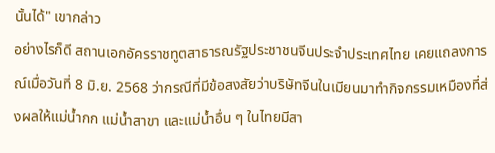นั้นได้" เขากล่าว
อย่างไรก็ดี สถานเอกอัครราชทูตสาธารณรัฐประชาชนจีนประจำประเทศไทย เคยแถลงการณ์เมื่อวันที่ 8 มิ.ย. 2568 ว่ากรณีที่มีข้อสงสัยว่าบริษัทจีนในเมียนมาทำกิจกรรมเหมืองที่ส่งผลให้แม่น้ำกก แม่น้ำสาขา และแม่น้ำอื่น ๆ ในไทยมีสา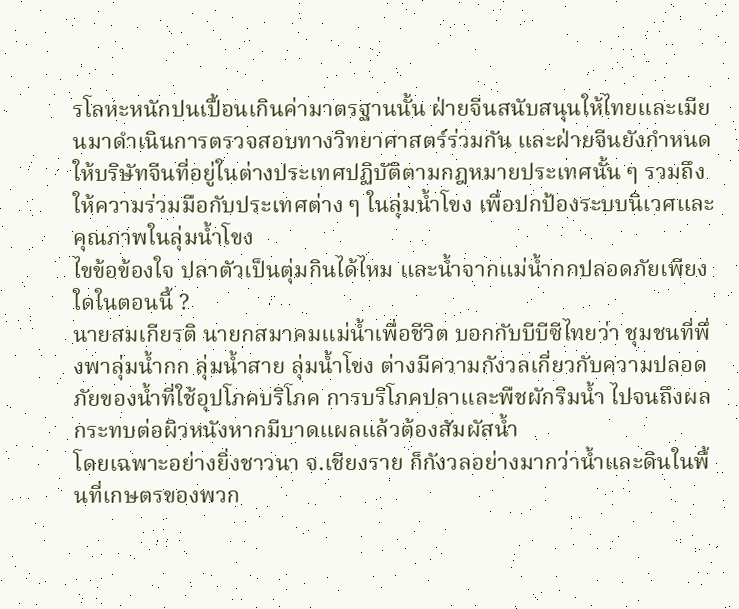รโลหะหนักปนเปื้อนเกินค่ามาตรฐานนั้น ฝ่ายจีนสนับสนุนให้ไทยและเมียนมาดำเนินการตรวจสอบทางวิทยาศาสตร์ร่วมกัน และฝ่ายจีนยังกำหนดให้บริษัทจีนที่อยู่ในต่างประเทศปฏิบัติตามกฎหมายประเทศนั้น ๆ รวมถึงให้ความร่วมมือกับประเทศต่าง ๆ ในลุ่มน้ำโขง เพื่อปกป้องระบบนิเวศและคุณภาพในลุ่มน้ำโขง
ไขข้อข้องใจ ปลาตัวเป็นตุ่มกินได้ไหม และน้ำจากแม่น้ำกกปลอดภัยเพียงใดในตอนนี้ ?
นายสมเกียรติ นายกสมาคมแม่น้ำเพื่อชีวิต บอกกับบีบีซีไทยว่า ชุมชนที่พึ่งพาลุ่มน้ำกก ลุ่มน้ำสาย ลุ่มน้ำโขง ต่างมีความกังวลเกี่ยวกับความปลอดภัยของน้ำที่ใช้อุปโภคบริโภค การบริโภคปลาและพืชผักริมน้ำ ไปจนถึงผลกระทบต่อผิวหนังหากมีบาดแผลแล้วต้องสัมผัสน้ำ
โดยเฉพาะอย่างยิ่งชาวนา จ.เชียงราย ก็กังวลอย่างมากว่าน้ำและดินในพื้นที่เกษตรของพวก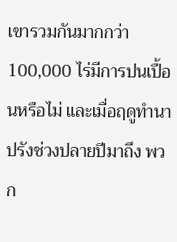เขารวมกันมากกว่า 100,000 ไร่มีการปนเปื้อนหรือไม่ และเมื่อฤดูทำนาปรังช่วงปลายปีมาถึง พวก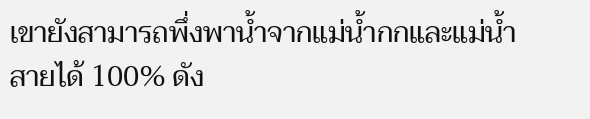เขายังสามารถพึ่งพาน้ำจากแม่น้ำกกและแม่น้ำสายได้ 100% ดัง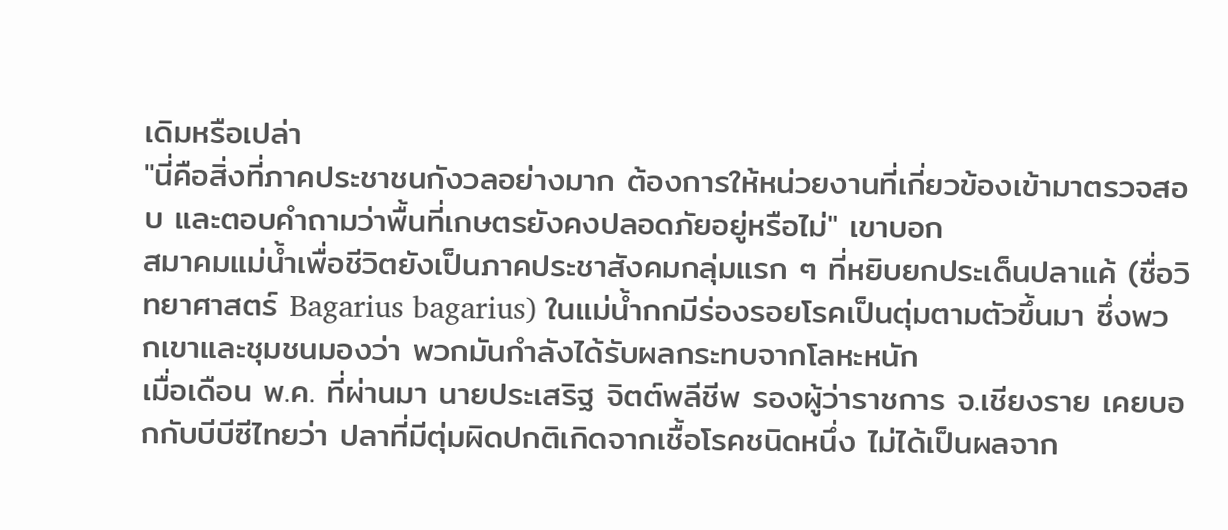เดิมหรือเปล่า
"นี่คือสิ่งที่ภาคประชาชนกังวลอย่างมาก ต้องการให้หน่วยงานที่เกี่ยวข้องเข้ามาตรวจสอบ และตอบคำถามว่าพื้นที่เกษตรยังคงปลอดภัยอยู่หรือไม่" เขาบอก
สมาคมแม่น้ำเพื่อชีวิตยังเป็นภาคประชาสังคมกลุ่มแรก ๆ ที่หยิบยกประเด็นปลาแค้ (ชื่อวิทยาศาสตร์ Bagarius bagarius) ในแม่น้ำกกมีร่องรอยโรคเป็นตุ่มตามตัวขึ้นมา ซึ่งพวกเขาและชุมชนมองว่า พวกมันกำลังได้รับผลกระทบจากโลหะหนัก
เมื่อเดือน พ.ค. ที่ผ่านมา นายประเสริฐ จิตต์พลีชีพ รองผู้ว่าราชการ จ.เชียงราย เคยบอกกับบีบีซีไทยว่า ปลาที่มีตุ่มผิดปกติเกิดจากเชื้อโรคชนิดหนึ่ง ไม่ได้เป็นผลจาก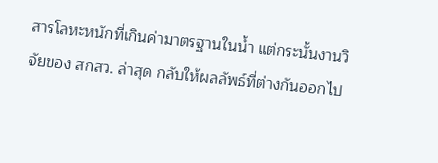สารโลหะหนักที่เกินค่ามาตรฐานในน้ำ แต่กระนั้นงานวิจัยของ สกสว. ล่าสุด กลับให้ผลลัพธ์ที่ต่างกันออกไป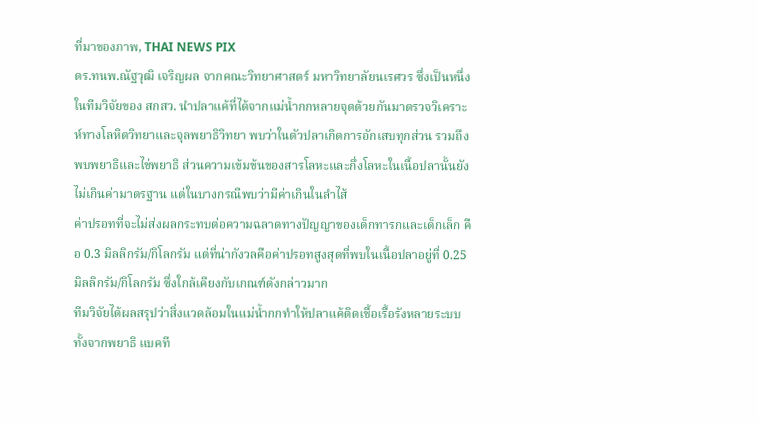ที่มาของภาพ, THAI NEWS PIX
ดร.ทนพ.ณัฐวุฒิ เจริญผล จากคณะวิทยาศาสตร์ มหาวิทยาลัยนเรศวร ซึ่งเป็นหนึ่งในทีมวิจัยของ สกสว. นำปลาแค้ที่ได้จากแม่น้ำกกหลายจุดด้วยกันมาตรวจวิเคราะห์ทางโลหิตวิทยาและจุลพยาธิวิทยา พบว่าในตัวปลาเกิดการอักเสบทุกส่วน รวมถึงพบพยาธิและไข่พยาธิ ส่วนความเข้มข้นของสารโลหะและกึ่งโลหะในเนื้อปลานั้นยังไม่เกินค่ามาตรฐาน แต่ในบางกรณีพบว่ามีค่าเกินในลำไส้
ค่าปรอทที่จะไม่ส่งผลกระทบต่อความฉลาดทางปัญญาของเด็กทารกและเด็กเล็ก คือ 0.3 มิลลิกรัม/กิโลกรัม แต่ที่น่ากังวลคือค่าปรอทสูงสุดที่พบในเนื้อปลาอยู่ที่ 0.25 มิลลิกรัม/กิโลกรัม ซึ่งใกล้เคียงกับเกณฑ์ดังกล่าวมาก
ทีมวิจัยได้ผลสรุปว่าสิ่งแวดล้อมในแม่น้ำกกทำให้ปลาแค้ติดเชื้อเรื้อรังหลายระบบ ทั้งจากพยาธิ แบคที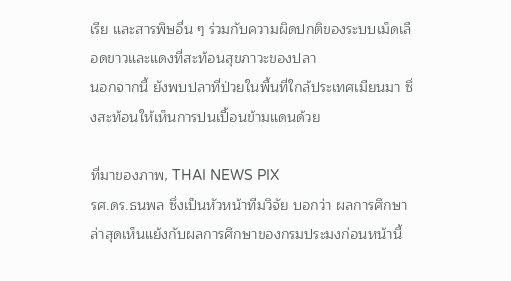เรีย และสารพิษอื่น ๆ ร่วมกับความผิดปกติของระบบเม็ดเลือดขาวและแดงที่สะท้อนสุขภาวะของปลา
นอกจากนี้ ยังพบปลาที่ป่วยในพื้นที่ใกล้ประเทศเมียนมา ซึ่งสะท้อนให้เห็นการปนเปื้อนข้ามแดนด้วย

ที่มาของภาพ, THAI NEWS PIX
รศ.ดร.ธนพล ซึ่งเป็นหัวหน้าทีมวิจัย บอกว่า ผลการศึกษาล่าสุดเห็นแย้งกับผลการศึกษาของกรมประมงก่อนหน้านี้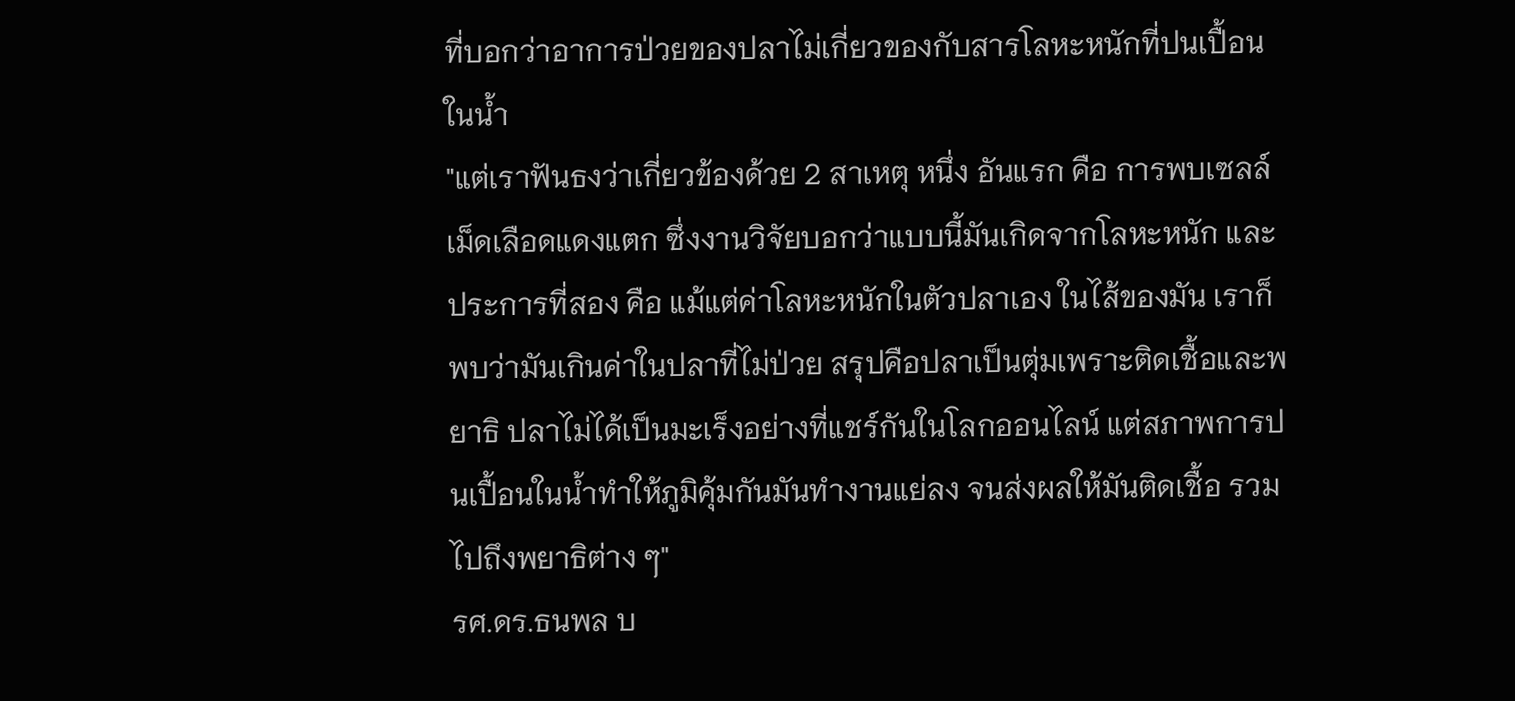ที่บอกว่าอาการป่วยของปลาไม่เกี่ยวของกับสารโลหะหนักที่ปนเปื้อนในน้ำ
"แต่เราฟันธงว่าเกี่ยวข้องด้วย 2 สาเหตุ หนึ่ง อันแรก คือ การพบเซลล์เม็ดเลือดแดงแตก ซึ่งงานวิจัยบอกว่าแบบนี้มันเกิดจากโลหะหนัก และประการที่สอง คือ แม้แต่ค่าโลหะหนักในตัวปลาเอง ในไส้ของมัน เราก็พบว่ามันเกินค่าในปลาที่ไม่ป่วย สรุปคือปลาเป็นตุ่มเพราะติดเชื้อและพยาธิ ปลาไม่ได้เป็นมะเร็งอย่างที่แชร์กันในโลกออนไลน์ แต่สภาพการปนเปื้อนในน้ำทำให้ภูมิคุ้มกันมันทำงานแย่ลง จนส่งผลให้มันติดเชื้อ รวมไปถึงพยาธิต่าง ๆ"
รศ.ดร.ธนพล บ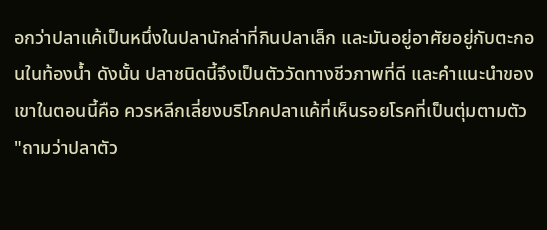อกว่าปลาแค้เป็นหนึ่งในปลานักล่าที่กินปลาเล็ก และมันอยู่อาศัยอยู่กับตะกอนในท้องน้ำ ดังนั้น ปลาชนิดนี้จึงเป็นตัววัดทางชีวภาพที่ดี และคำแนะนำของเขาในตอนนี้คือ ควรหลีกเลี่ยงบริโภคปลาแค้ที่เห็นรอยโรคที่เป็นตุ่มตามตัว
"ถามว่าปลาตัว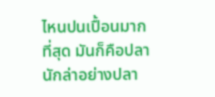ไหนปนเปื้อนมากที่สุด มันก็คือปลานักล่าอย่างปลา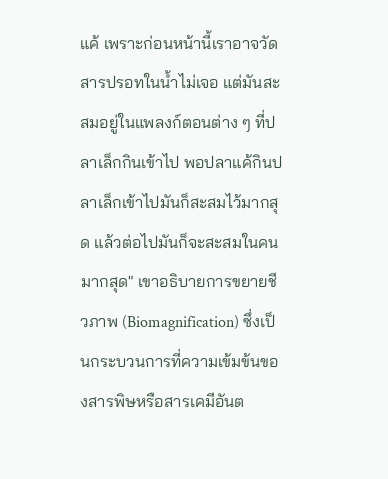แค้ เพราะก่อนหน้านี้เราอาจวัดสารปรอทในน้ำไม่เจอ แต่มันสะสมอยู่ในแพลงก์ตอนต่าง ๆ ที่ปลาเล็กกินเข้าไป พอปลาแค้กินปลาเล็กเข้าไปมันก็สะสมไว้มากสุด แล้วต่อไปมันก็จะสะสมในคนมากสุด" เขาอธิบายการขยายชีวภาพ (Biomagnification) ซึ่งเป็นกระบวนการที่ความเข้มข้นของสารพิษหรือสารเคมีอันต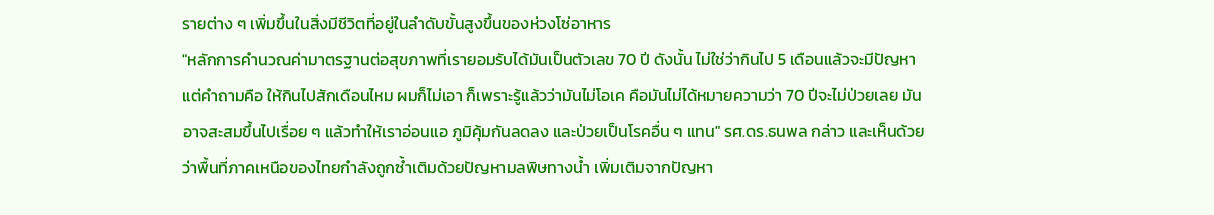รายต่าง ๆ เพิ่มขึ้นในสิ่งมีชีวิตที่อยู่ในลำดับขั้นสูงขึ้นของห่วงโซ่อาหาร
"หลักการคำนวณค่ามาตรฐานต่อสุขภาพที่เรายอมรับได้มันเป็นตัวเลข 70 ปี ดังนั้น ไม่ใช่ว่ากินไป 5 เดือนแล้วจะมีปัญหา แต่คำถามคือ ให้กินไปสักเดือนไหม ผมก็ไม่เอา ก็เพราะรู้แล้วว่ามันไม่โอเค คือมันไม่ได้หมายความว่า 70 ปีจะไม่ป่วยเลย มันอาจสะสมขึ้นไปเรื่อย ๆ แล้วทำให้เราอ่อนแอ ภูมิคุ้มกันลดลง และป่วยเป็นโรคอื่น ๆ แทน" รศ.ดร.ธนพล กล่าว และเห็นด้วยว่าพื้นที่ภาคเหนือของไทยกำลังถูกซ้ำเติมด้วยปัญหามลพิษทางน้ำ เพิ่มเติมจากปัญหา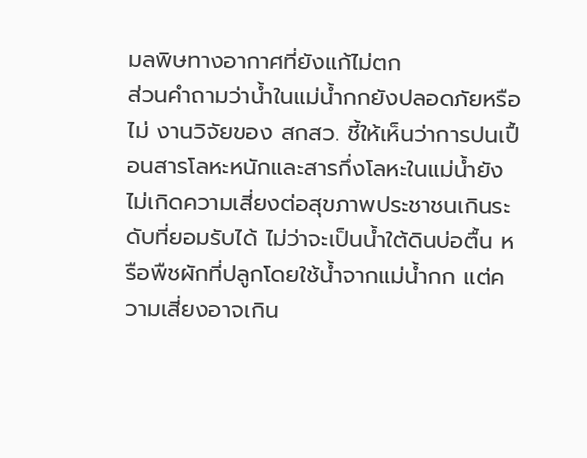มลพิษทางอากาศที่ยังแก้ไม่ตก
ส่วนคำถามว่าน้ำในแม่น้ำกกยังปลอดภัยหรือไม่ งานวิจัยของ สกสว. ชี้ให้เห็นว่าการปนเปื้อนสารโลหะหนักและสารกึ่งโลหะในแม่น้ำยังไม่เกิดความเสี่ยงต่อสุขภาพประชาชนเกินระดับที่ยอมรับได้ ไม่ว่าจะเป็นน้ำใต้ดินบ่อตื้น หรือพืชผักที่ปลูกโดยใช้น้ำจากแม่น้ำกก แต่ความเสี่ยงอาจเกิน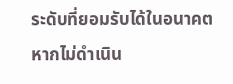ระดับที่ยอมรับได้ในอนาคต หากไม่ดำเนิน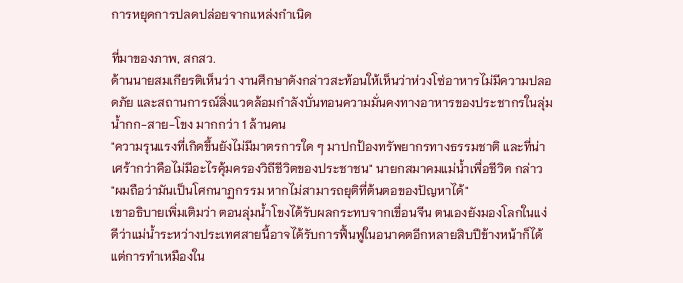การหยุดการปลดปล่อยจากแหล่งกำเนิด

ที่มาของภาพ, สกสว.
ด้านนายสมเกียรติเห็นว่า งานศึกษาดังกล่าวสะท้อนให้เห็นว่าห่วงโซ่อาหารไม่มีความปลอดภัย และสถานการณ์สิ่งแวดล้อมกำลังบั่นทอนความมั่นคงทางอาหารของประชากรในลุ่มน้ำกก-สาย-โขง มากกว่า 1 ล้านคน
"ความรุนแรงที่เกิดขึ้นยังไม่มีมาตรการใด ๆ มาปกป้องทรัพยากรทางธรรมชาติ และที่น่าเศร้ากว่าคือไม่มีอะไรคุ้มครองวิถีชีวิตของประชาชน" นายกสมาคมแม่น้ำเพื่อชีวิต กล่าว
"ผมถือว่ามันเป็นโศกนาฏกรรม หากไม่สามารถยุติที่ต้นตอของปัญหาได้"
เขาอธิบายเพิ่มเติมว่า ตอนลุ่มน้ำโขงได้รับผลกระทบจากเขื่อนจีน ตนเองยังมองโลกในแง่ดีว่าแม่น้ำระหว่างประเทศสายนี้อาจได้รับการฟื้นฟูในอนาคตอีกหลายสิบปีข้างหน้าก็ได้ แต่การทำเหมืองใน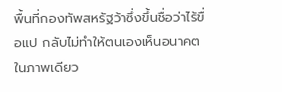พื้นที่กองทัพสหรัฐว้าซึ่งขึ้นชื่อว่าไร้ขื่อแป กลับไม่ทำให้ตนเองเห็นอนาคตในภาพเดียว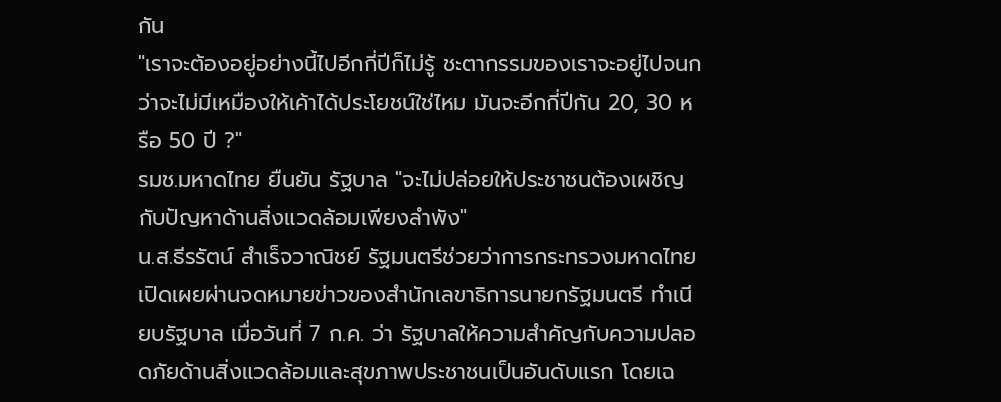กัน
"เราจะต้องอยู่อย่างนี้ไปอีกกี่ปีก็ไม่รู้ ชะตากรรมของเราจะอยู่ไปจนกว่าจะไม่มีเหมืองให้เค้าได้ประโยชน์ใช่ไหม มันจะอีกกี่ปีกัน 20, 30 หรือ 50 ปี ?"
รมช.มหาดไทย ยืนยัน รัฐบาล "จะไม่ปล่อยให้ประชาชนต้องเผชิญกับปัญหาด้านสิ่งแวดล้อมเพียงลำพัง"
น.ส.ธีรรัตน์ สำเร็จวาณิชย์ รัฐมนตรีช่วยว่าการกระทรวงมหาดไทยเปิดเผยผ่านจดหมายข่าวของสำนักเลขาธิการนายกรัฐมนตรี ทำเนียบรัฐบาล เมื่อวันที่ 7 ก.ค. ว่า รัฐบาลให้ความสำคัญกับความปลอดภัยด้านสิ่งแวดล้อมและสุขภาพประชาชนเป็นอันดับแรก โดยเฉ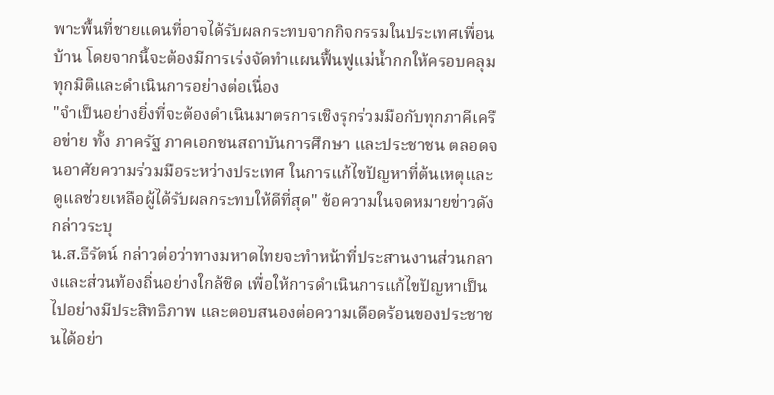พาะพื้นที่ชายแดนที่อาจได้รับผลกระทบจากกิจกรรมในประเทศเพื่อนบ้าน โดยจากนี้จะต้องมีการเร่งจัดทำแผนฟื้นฟูแม่น้ำกกให้ครอบคลุมทุกมิติและดำเนินการอย่างต่อเนื่อง
"จำเป็นอย่างยิ่งที่จะต้องดำเนินมาตรการเชิงรุกร่วมมือกับทุกภาคีเครือข่าย ทั้ง ภาครัฐ ภาคเอกชนสถาบันการศึกษา และประชาชน ตลอดจนอาศัยความร่วมมือระหว่างประเทศ ในการแก้ไขปัญหาที่ต้นเหตุและดูแลช่วยเหลือผู้ได้รับผลกระทบให้ดีที่สุด" ข้อความในจดหมายข่าวดังกล่าวระบุ
น.ส.ธีรัตน์ กล่าวต่อว่าทางมหาดไทยจะทำหน้าที่ประสานงานส่วนกลางและส่วนท้องถิ่นอย่างใกล้ชิด เพื่อให้การดำเนินการแก้ไขปัญหาเป็นไปอย่างมีประสิทธิภาพ และตอบสนองต่อความเดือดร้อนของประชาชนได้อย่า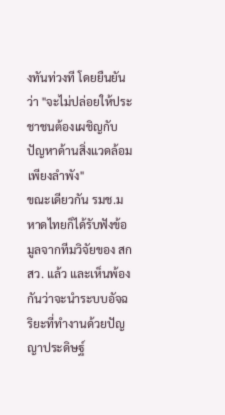งทันท่วงที โดยยืนยันว่า "จะไม่ปล่อยให้ประชาชนต้องเผชิญกับปัญหาด้านสิ่งแวดล้อมเพียงลำพัง"
ขณะเดียวกัน รมช.มหาดไทยก็ได้รับฟังข้อมูลจากทีมวิจัยของ สกสว. แล้ว และเห็นพ้องกันว่าจะนำระบบอัจฉริยะที่ทำงานด้วยปัญญาประดิษฐ์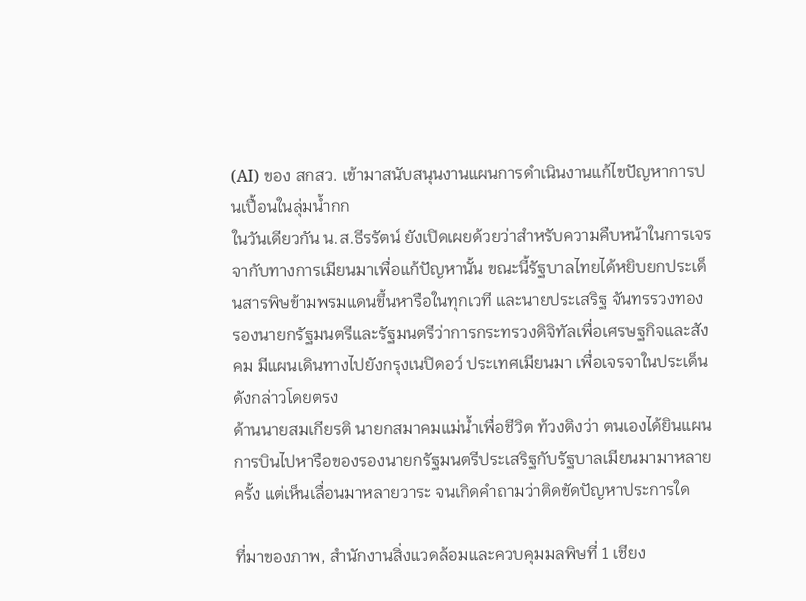(AI) ของ สกสว. เข้ามาสนับสนุนงานแผนการดำเนินงานแก้ไขปัญหาการปนเปื้อนในลุ่มน้ำกก
ในวันเดียวกัน น.ส.ธีรรัตน์ ยังเปิดเผยด้วยว่าสำหรับความคืบหน้าในการเจรจากับทางการเมียนมาเพื่อแก้ปัญหานั้น ขณะนี้รัฐบาลไทยได้หยิบยกประเด็นสารพิษข้ามพรมแดนขึ้นหารือในทุกเวที และนายประเสริฐ จันทรรวงทอง รองนายกรัฐมนตรีและรัฐมนตรีว่าการกระทรวงดิจิทัลเพื่อเศรษฐกิจและสังคม มีแผนเดินทางไปยังกรุงเนปิดอว์ ประเทศเมียนมา เพื่อเจรจาในประเด็นดังกล่าวโดยตรง
ด้านนายสมเกียรติ นายกสมาคมแม่น้ำเพื่อชีวิต ท้วงติงว่า ตนเองได้ยินแผนการบินไปหารือของรองนายกรัฐมนตรีประเสริฐกับรัฐบาลเมียนมามาหลายครั้ง แต่เห็นเลื่อนมาหลายวาระ จนเกิดคำถามว่าติดขัดปัญหาประการใด

ที่มาของภาพ, สำนักงานสิ่งแวดล้อมและควบคุมมลพิษที่ 1 เชียง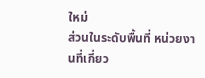ใหม่
ส่วนในระดับพื้นที่ หน่วยงานที่เกี่ยว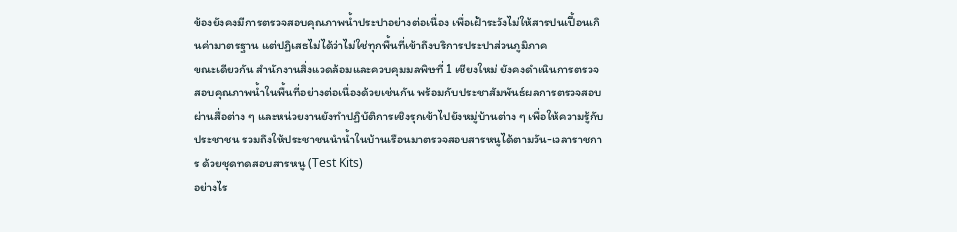ข้องยังคงมีการตรวจสอบคุณภาพน้ำประปาอย่างต่อเนื่อง เพื่อเฝ้าระวังไม่ให้สารปนเปื้อนเกินค่ามาตรฐาน แต่ปฏิเสธไม่ได้ว่าไม่ใช่ทุกพื้นที่เข้าถึงบริการประปาส่วนภูมิภาค
ขณะเดียวกัน สำนักงานสิ่งแวดล้อมและควบคุมมลพิษที่ 1 เชียงใหม่ ยังคงดำเนินการตรวจสอบคุณภาพน้ำในพื้นที่อย่างต่อเนื่องด้วยเช่นกัน พร้อมกับประชาสัมพันธ์ผลการตรวจสอบผ่านสื่อต่าง ๆ และหน่วยงานยังทำปฏิบัติการเชิงรุกเข้าไปยังหมู่บ้านต่าง ๆ เพื่อให้ความรู้กับประชาชน รวมถึงให้ประชาชนนำน้ำในบ้านเรือนมาตรวจสอบสารหนูได้ตามวัน-เวลาราชการ ด้วยชุดทดสอบสารหนู (Test Kits)
อย่างไร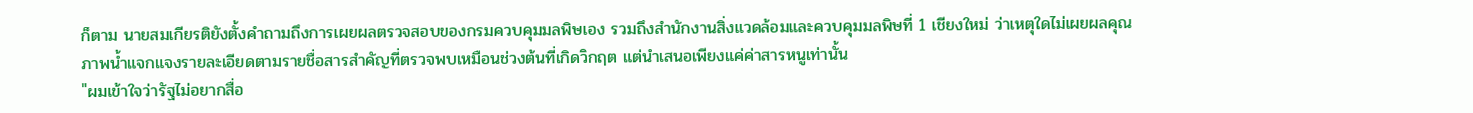ก็ตาม นายสมเกียรติยังตั้งคำถามถึงการเผยผลตรวจสอบของกรมควบคุมมลพิษเอง รวมถึงสำนักงานสิ่งแวดล้อมและควบคุมมลพิษที่ 1 เชียงใหม่ ว่าเหตุใดไม่เผยผลคุณภาพน้ำแจกแจงรายละเอียดตามรายชื่อสารสำคัญที่ตรวจพบเหมือนช่วงต้นที่เกิดวิกฤต แต่นำเสนอเพียงแค่ค่าสารหนูเท่านั้น
"ผมเข้าใจว่ารัฐไม่อยากสื่อ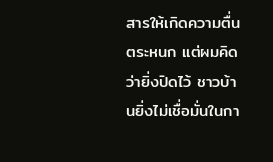สารให้เกิดความตื่นตระหนก แต่ผมคิดว่ายิ่งปิดไว้ ชาวบ้านยิ่งไม่เชื่อมั่นในกา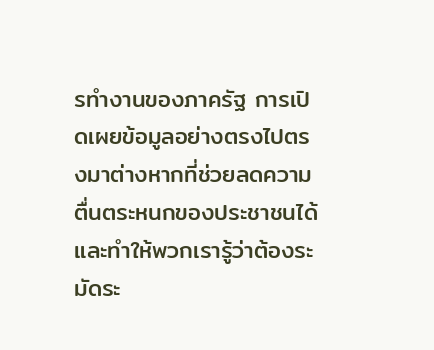รทำงานของภาครัฐ การเปิดเผยข้อมูลอย่างตรงไปตรงมาต่างหากที่ช่วยลดความตื่นตระหนกของประชาชนได้ และทำให้พวกเรารู้ว่าต้องระมัดระ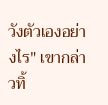วังตัวเองอย่างไร" เขากล่าวทิ้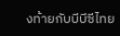งท้ายกับบีบีซีไทย